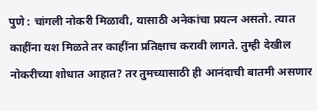पुणे : चांगली नोकरी मिळावी, यासाठी अनेकांचा प्रयत्न असतो. त्यात काहींना यश मिळते तर काहींना प्रतिक्षाच करावी लागते. तुम्ही देखील नोकरीच्या शोधात आहात? तर तुमच्यासाठी ही आनंदाची बातमी असणार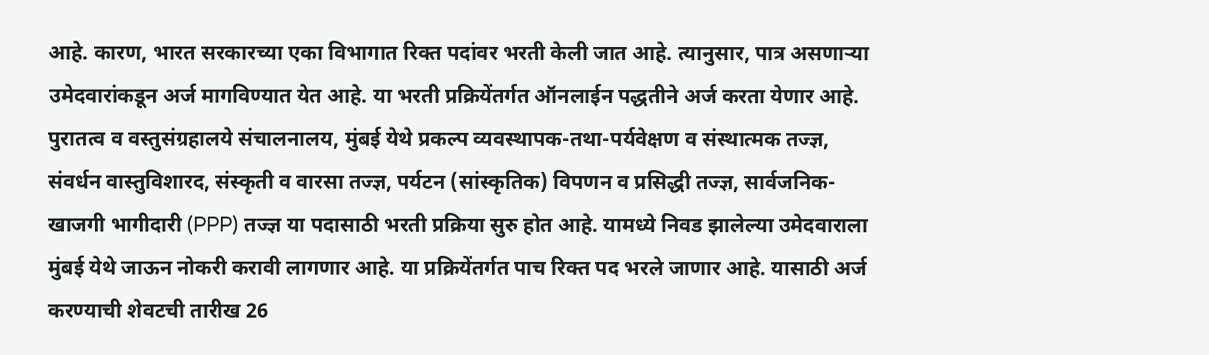आहे. कारण, भारत सरकारच्या एका विभागात रिक्त पदांवर भरती केली जात आहे. त्यानुसार, पात्र असणाऱ्या उमेदवारांकडून अर्ज मागविण्यात येत आहे. या भरती प्रक्रियेंतर्गत ऑनलाईन पद्धतीने अर्ज करता येणार आहे.
पुरातत्व व वस्तुसंग्रहालये संचालनालय, मुंबई येथे प्रकल्प व्यवस्थापक-तथा-पर्यवेक्षण व संस्थात्मक तज्ज्ञ, संवर्धन वास्तुविशारद, संस्कृती व वारसा तज्ज्ञ, पर्यटन (सांस्कृतिक) विपणन व प्रसिद्धी तज्ज्ञ, सार्वजनिक-खाजगी भागीदारी (PPP) तज्ज्ञ या पदासाठी भरती प्रक्रिया सुरु होत आहे. यामध्ये निवड झालेल्या उमेदवाराला मुंबई येथे जाऊन नोकरी करावी लागणार आहे. या प्रक्रियेंतर्गत पाच रिक्त पद भरले जाणार आहे. यासाठी अर्ज करण्याची शेवटची तारीख 26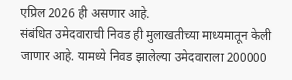एप्रिल 2026 ही असणार आहे.
संबंधित उमेदवाराची निवड ही मुलाखतीच्या माध्यमातून केली जाणार आहे. यामध्ये निवड झालेल्या उमेदवाराला 200000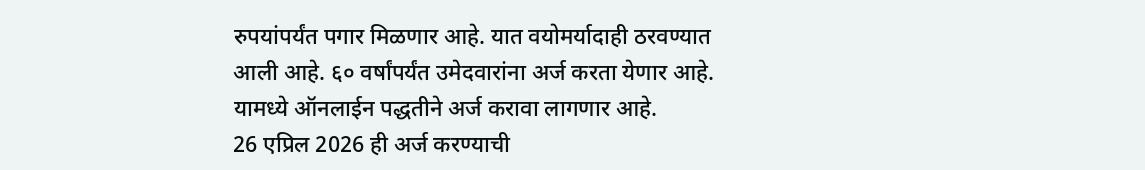रुपयांपर्यंत पगार मिळणार आहे. यात वयोमर्यादाही ठरवण्यात आली आहे. ६० वर्षांपर्यंत उमेदवारांना अर्ज करता येणार आहे. यामध्ये ऑनलाईन पद्धतीने अर्ज करावा लागणार आहे.
26 एप्रिल 2026 ही अर्ज करण्याची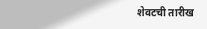शेवटची तारीख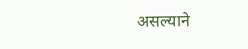असल्याने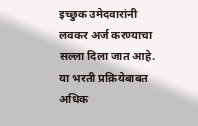इच्छुक उमेदवारांनी लवकर अर्ज करण्याचा सल्ला दिला जात आहे. या भरती प्रक्रियेबाबत अधिक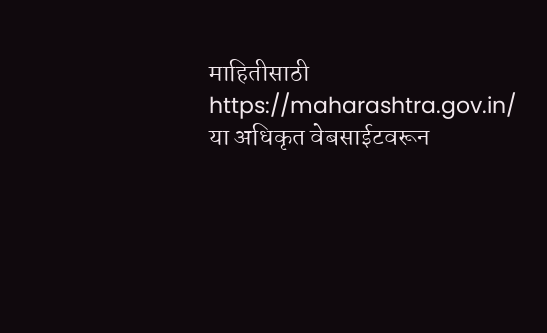माहितीसाठी https://maharashtra.gov.in/ या अधिकृत वेबसाईटवरून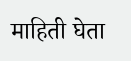माहिती घेता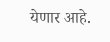येणार आहे.